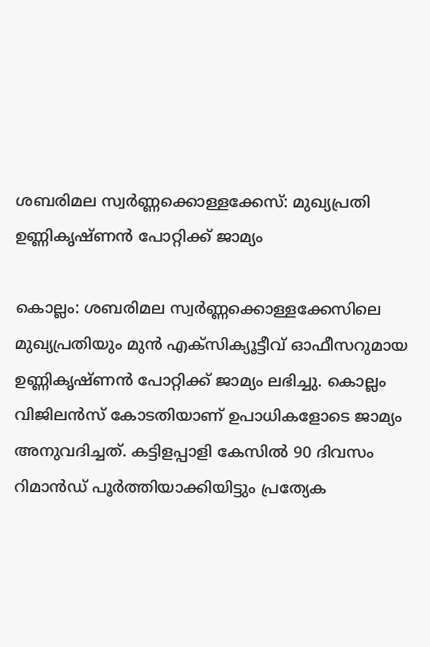ശബരിമല സ്വർണ്ണക്കൊള്ളക്കേസ്: മുഖ്യപ്രതി ഉണ്ണികൃഷ്ണൻ പോറ്റിക്ക് ജാമ്യം

കൊല്ലം: ശബരിമല സ്വർണ്ണക്കൊള്ളക്കേസിലെ മുഖ്യപ്രതിയും മുൻ എക്സിക്യൂട്ടീവ് ഓഫീസറുമായ ഉണ്ണികൃഷ്ണൻ പോറ്റിക്ക് ജാമ്യം ലഭിച്ചു. കൊല്ലം വിജിലൻസ് കോടതിയാണ് ഉപാധികളോടെ ജാമ്യം അനുവദിച്ചത്. കട്ടിളപ്പാളി കേസിൽ 90 ദിവസം റിമാൻഡ് പൂർത്തിയാക്കിയിട്ടും പ്രത്യേക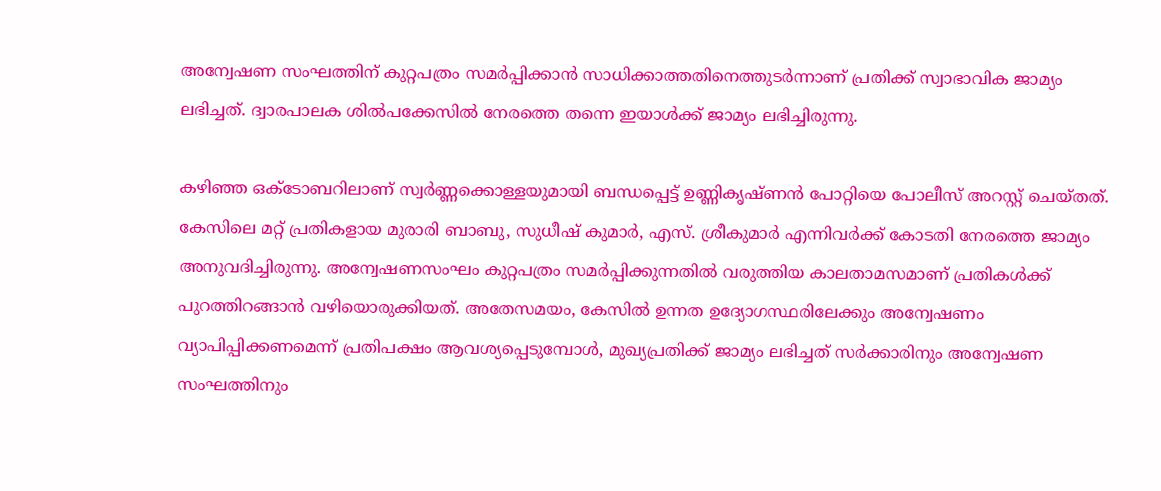അന്വേഷണ സംഘത്തിന് കുറ്റപത്രം സമർപ്പിക്കാൻ സാധിക്കാത്തതിനെത്തുടർന്നാണ് പ്രതിക്ക് സ്വാഭാവിക ജാമ്യം ലഭിച്ചത്. ദ്വാരപാലക ശിൽപക്കേസിൽ നേരത്തെ തന്നെ ഇയാൾക്ക് ജാമ്യം ലഭിച്ചിരുന്നു.

കഴിഞ്ഞ ഒക്ടോബറിലാണ് സ്വർണ്ണക്കൊള്ളയുമായി ബന്ധപ്പെട്ട് ഉണ്ണികൃഷ്ണൻ പോറ്റിയെ പോലീസ് അറസ്റ്റ് ചെയ്തത്. കേസിലെ മറ്റ് പ്രതികളായ മുരാരി ബാബു, സുധീഷ് കുമാർ, എസ്. ശ്രീകുമാർ എന്നിവർക്ക് കോടതി നേരത്തെ ജാമ്യം അനുവദിച്ചിരുന്നു. അന്വേഷണസംഘം കുറ്റപത്രം സമർപ്പിക്കുന്നതിൽ വരുത്തിയ കാലതാമസമാണ് പ്രതികൾക്ക് പുറത്തിറങ്ങാൻ വഴിയൊരുക്കിയത്. അതേസമയം, കേസിൽ ഉന്നത ഉദ്യോഗസ്ഥരിലേക്കും അന്വേഷണം വ്യാപിപ്പിക്കണമെന്ന് പ്രതിപക്ഷം ആവശ്യപ്പെടുമ്പോൾ, മുഖ്യപ്രതിക്ക് ജാമ്യം ലഭിച്ചത് സർക്കാരിനും അന്വേഷണ സംഘത്തിനും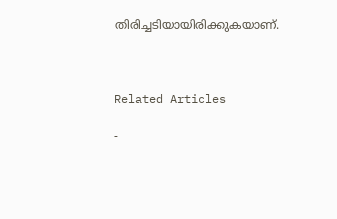തിരിച്ചടിയായിരിക്കുകയാണ്.



Related Articles

-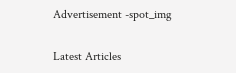Advertisement -spot_img

Latest Articles